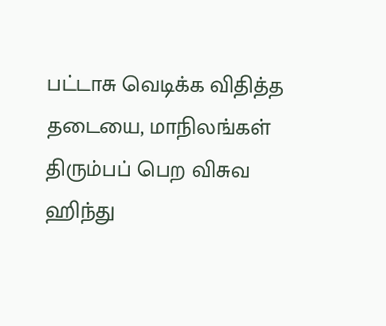பட்டாசு வெடிக்க விதித்த தடையை, மாநிலங்கள் திரும்பப் பெற விசுவ ஹிந்து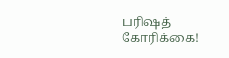பரிஷத் கோரிக்கை!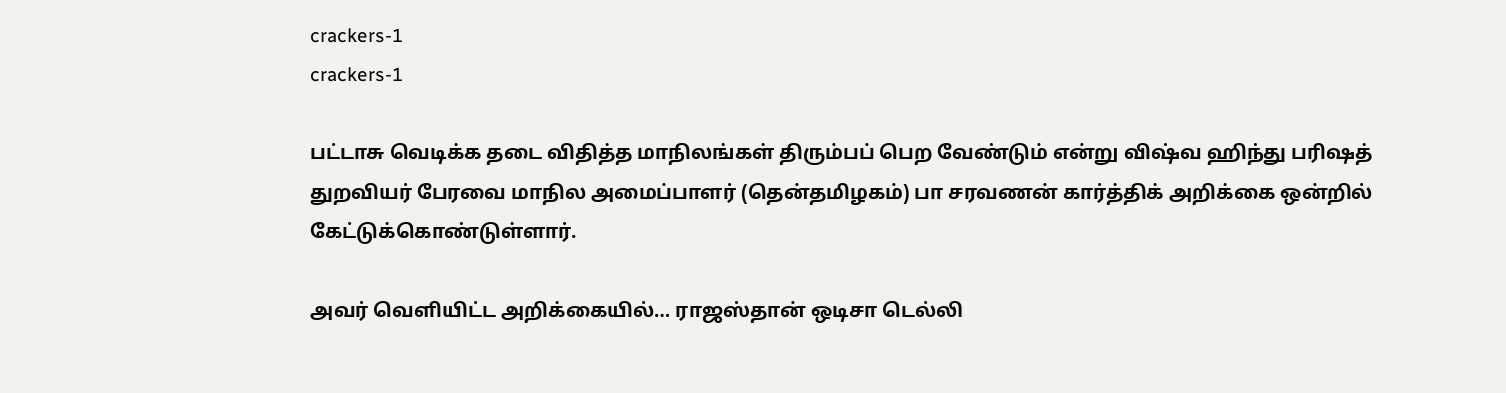crackers-1
crackers-1

பட்டாசு வெடிக்க தடை விதித்த மாநிலங்கள் திரும்பப் பெற வேண்டும் என்று விஷ்வ ஹிந்து பரிஷத் துறவியர் பேரவை மாநில அமைப்பாளர் (தென்தமிழகம்) பா சரவணன் கார்த்திக் அறிக்கை ஒன்றில் கேட்டுக்கொண்டுள்ளார்.

அவர் வெளியிட்ட அறிக்கையில்… ராஜஸ்தான் ஒடிசா டெல்லி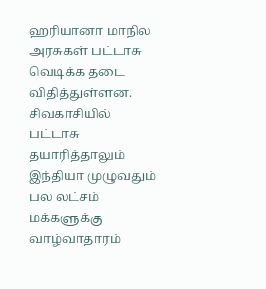ஹரியானா மாநில அரசுகள் பட்டாசு வெடிக்க தடை விதித்துள்ளன. சிவகாசியில் பட்டாசு தயாரித்தாலும் இந்தியா முழுவதும் பல லட்சம் மக்களுக்கு வாழ்வாதாரம்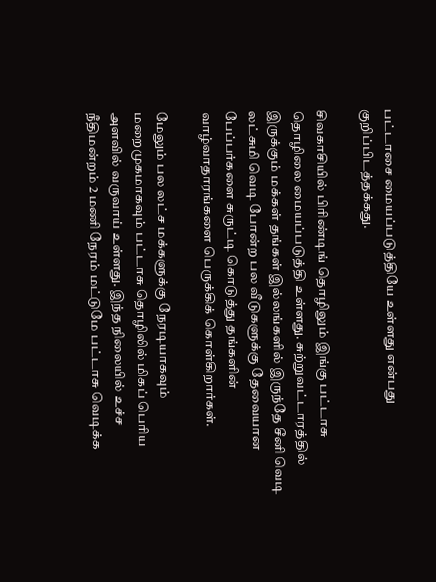பட்டாசை மையப்படுத்தியே உள்ளது என்பது குறிப்பிடத்தக்கது.

சிவகாசியில் பிரிண்டிங் தொழிலும் இங்கு பட்டாசு தொழிலை மையப்படுத்தி உள்ளது. சுற்றுவட்டாரத்தில் இருக்கும் மக்கள் தங்கள் இல்லங்களில் இருந்தே சீனி வெடி லட்சுமி வெடி போன்ற பல வீடுகளுக்கு தேவையான பேப்பர்களை சுருட்டி கொடுத்து தங்களின் வாழ்வாதாரங்களை பெருக்கிக் கொள்கிறார்கள்.

மேலும் பல லட்ச மக்களுக்கு நேரடியாகவும் மறைமுகமாகவும் பட்டாசு தொழிலில் மிகப் பெரிய அளவில் வருவாய் உள்ளது. இந்த நிலையில் உச்ச நீதிமன்றம் 2 மணி நேரம் மட்டுமே பட்டாசு வெடிக்க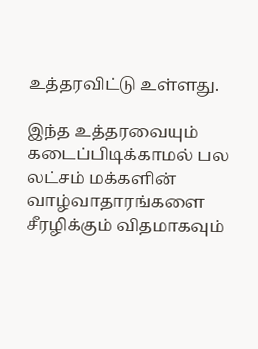உத்தரவிட்டு உள்ளது.

இந்த உத்தரவையும் கடைப்பிடிக்காமல் பல லட்சம் மக்களின் வாழ்வாதாரங்களை சீரழிக்கும் விதமாகவும்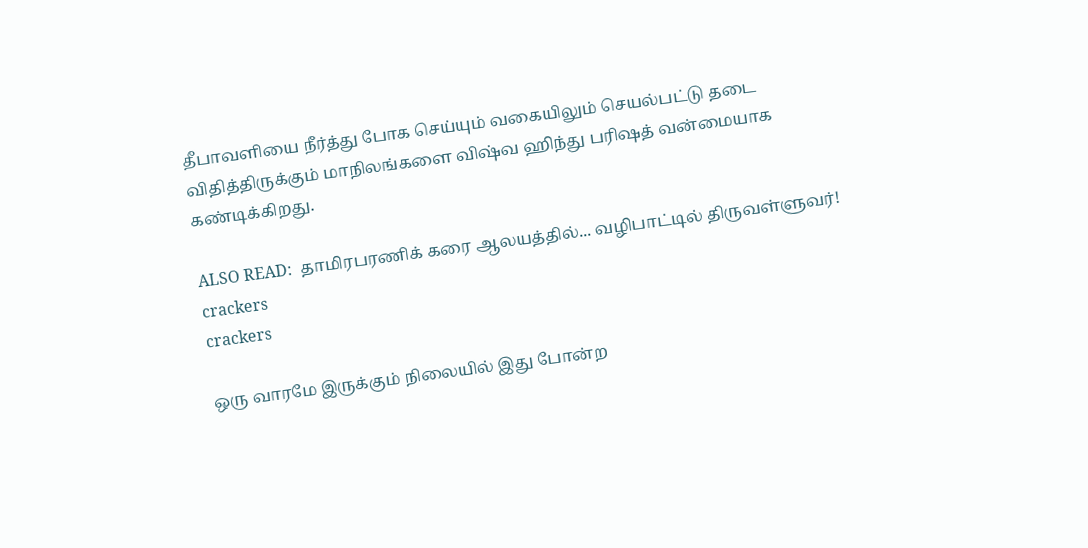தீபாவளியை நீர்த்து போக செய்யும் வகையிலும் செயல்பட்டு தடை விதித்திருக்கும் மாநிலங்களை விஷ்வ ஹிந்து பரிஷத் வன்மையாக கண்டிக்கிறது.

ALSO READ:  தாமிரபரணிக் கரை ஆலயத்தில்... வழிபாட்டில் திருவள்ளுவர்!
crackers
crackers

ஒரு வாரமே இருக்கும் நிலையில் இது போன்ற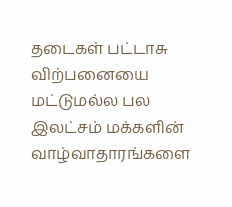தடைகள் பட்டாசு விற்பனையை மட்டுமல்ல பல இலட்சம் மக்களின் வாழ்வாதாரங்களை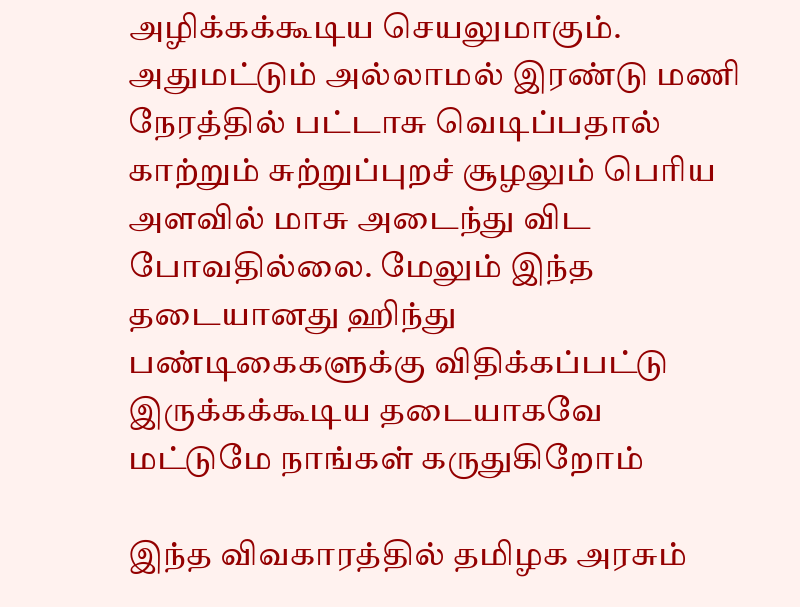அழிக்கக்கூடிய செயலுமாகும். அதுமட்டும் அல்லாமல் இரண்டு மணி நேரத்தில் பட்டாசு வெடிப்பதால் காற்றும் சுற்றுப்புறச் சூழலும் பெரிய அளவில் மாசு அடைந்து விட போவதில்லை. மேலும் இந்த தடையானது ஹிந்து பண்டிகைகளுக்கு விதிக்கப்பட்டு இருக்கக்கூடிய தடையாகவே மட்டுமே நாங்கள் கருதுகிறோம்

இந்த விவகாரத்தில் தமிழக அரசும்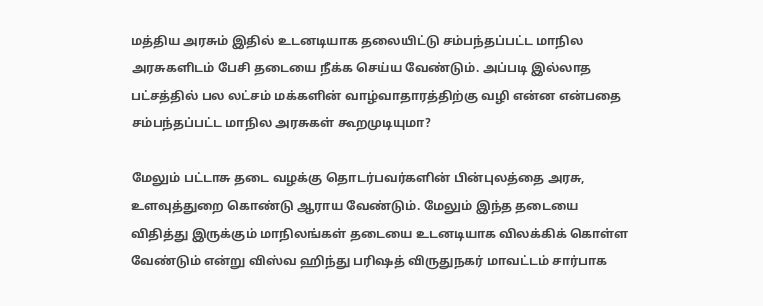மத்திய அரசும் இதில் உடனடியாக தலையிட்டு சம்பந்தப்பட்ட மாநில அரசுகளிடம் பேசி தடையை நீக்க செய்ய வேண்டும். அப்படி இல்லாத பட்சத்தில் பல லட்சம் மக்களின் வாழ்வாதாரத்திற்கு வழி என்ன என்பதை சம்பந்தப்பட்ட மாநில அரசுகள் கூறமுடியுமா?

மேலும் பட்டாசு தடை வழக்கு தொடர்பவர்களின் பின்புலத்தை அரசு, உளவுத்துறை கொண்டு ஆராய வேண்டும். மேலும் இந்த தடையை விதித்து இருக்கும் மாநிலங்கள் தடையை உடனடியாக விலக்கிக் கொள்ள வேண்டும் என்று விஸ்வ ஹிந்து பரிஷத் விருதுநகர் மாவட்டம் சார்பாக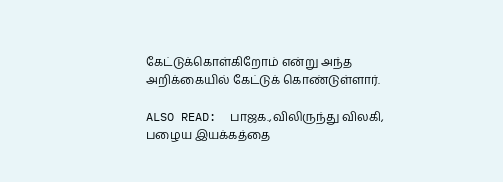கேட்டுக்கொள்கிறோம் என்று அந்த அறிக்கையில் கேட்டுக் கொண்டுள்ளார்.

ALSO READ:  பாஜக.,விலிருந்து விலகி, பழைய இயக்கத்தை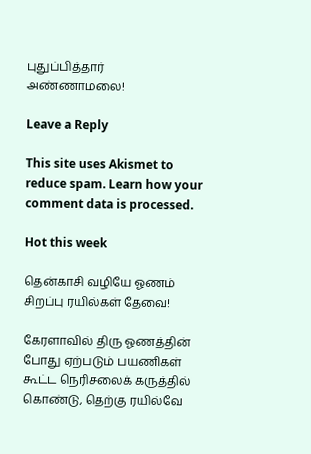புதுப்பித்தார் அண்ணாமலை!

Leave a Reply

This site uses Akismet to reduce spam. Learn how your comment data is processed.

Hot this week

தென்காசி வழியே ஓணம் சிறப்பு ரயில்கள் தேவை!

கேரளாவில் திரு ஓணத்தின் போது ஏற்படும் பயணிகள் கூட்ட நெரிசலைக் கருத்தில் கொண்டு, தெற்கு ரயில்வே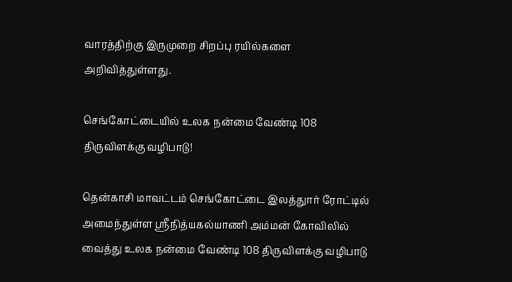வாரத்திற்கு இருமுறை சிறப்பு ரயில்களை அறிவித்துள்ளது.

செங்கோட்டையில் உலக நன்மை வேண்டி 108 திருவிளக்கு வழிபாடு!

தென்காசி மாவட்டம் செங்கோட்டை இலத்துார் ரோட்டில் அமைந்துள்ள ஸ்ரீநித்யகல்யாணி அம்மன் கோவிலில் வைத்து உலக நன்மை வேண்டி 108 திருவிளக்கு வழிபாடு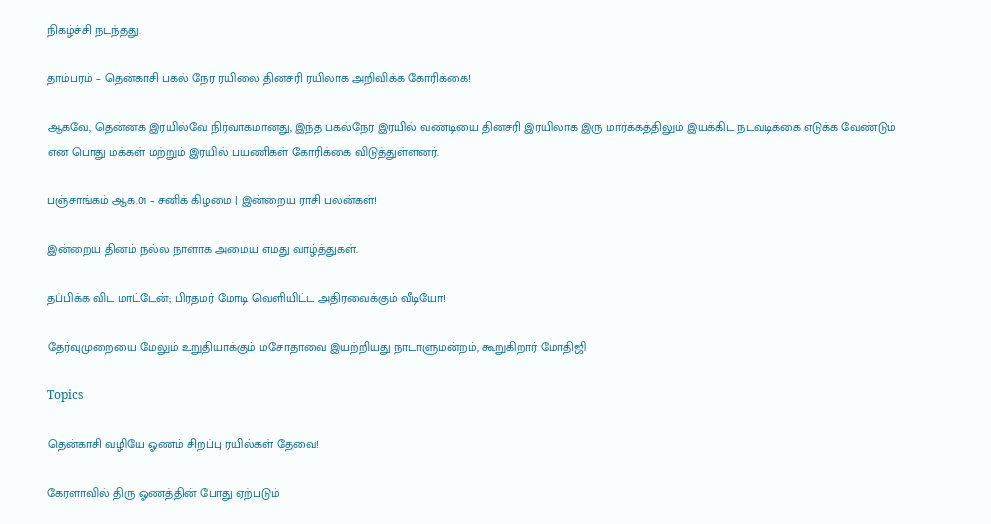நிகழ்ச்சி நடந்தது.

தாம்பரம் – தென்காசி பகல் நேர ரயிலை தினசரி ரயிலாக அறிவிக்க கோரிக்கை!

ஆகவே, தென்னக இரயில்வே நிர்வாகமானது, இந்த பகல்நேர இரயில் வண்டியை தினசரி இரயிலாக இரு மார்க்கத்திலும் இயக்கிட நடவடிக்கை எடுக்க வேண்டும் என பொது மக்கள் மற்றும் இரயில் பயணிகள் கோரிக்கை விடுத்துள்ளனர்.

பஞ்சாங்கம் ஆக.01 – சனிக் கிழமை | இன்றைய ராசி பலன்கள்!

இன்றைய தினம் நல்ல நாளாக அமைய எமது வாழ்த்துகள்.

தப்பிக்க விட மாட்டேன்; பிரதமர் மோடி வெளியிட்ட அதிரவைக்கும் வீடியோ!

தேர்வுமுறையை மேலும் உறுதியாக்கும் மசோதாவை இயற்றியது நாடாளுமன்றம், கூறுகிறார் மோதிஜி

Topics

தென்காசி வழியே ஓணம் சிறப்பு ரயில்கள் தேவை!

கேரளாவில் திரு ஓணத்தின் போது ஏற்படும்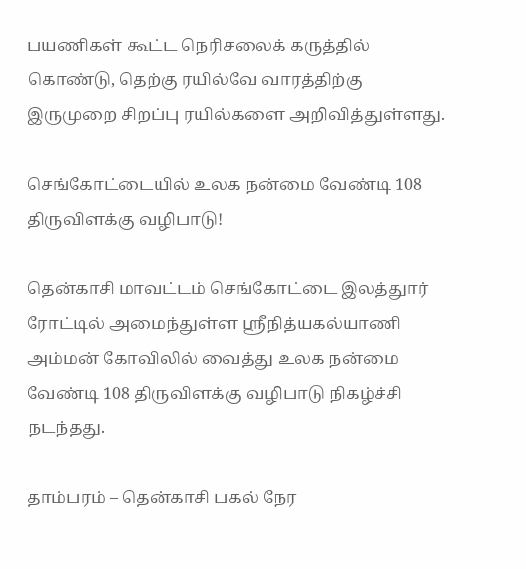பயணிகள் கூட்ட நெரிசலைக் கருத்தில் கொண்டு, தெற்கு ரயில்வே வாரத்திற்கு இருமுறை சிறப்பு ரயில்களை அறிவித்துள்ளது.

செங்கோட்டையில் உலக நன்மை வேண்டி 108 திருவிளக்கு வழிபாடு!

தென்காசி மாவட்டம் செங்கோட்டை இலத்துார் ரோட்டில் அமைந்துள்ள ஸ்ரீநித்யகல்யாணி அம்மன் கோவிலில் வைத்து உலக நன்மை வேண்டி 108 திருவிளக்கு வழிபாடு நிகழ்ச்சி நடந்தது.

தாம்பரம் – தென்காசி பகல் நேர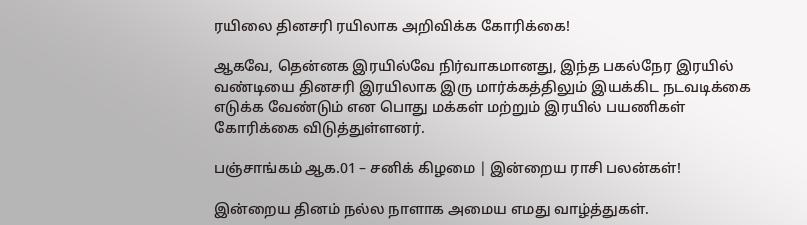ரயிலை தினசரி ரயிலாக அறிவிக்க கோரிக்கை!

ஆகவே, தென்னக இரயில்வே நிர்வாகமானது, இந்த பகல்நேர இரயில் வண்டியை தினசரி இரயிலாக இரு மார்க்கத்திலும் இயக்கிட நடவடிக்கை எடுக்க வேண்டும் என பொது மக்கள் மற்றும் இரயில் பயணிகள் கோரிக்கை விடுத்துள்ளனர்.

பஞ்சாங்கம் ஆக.01 – சனிக் கிழமை | இன்றைய ராசி பலன்கள்!

இன்றைய தினம் நல்ல நாளாக அமைய எமது வாழ்த்துகள்.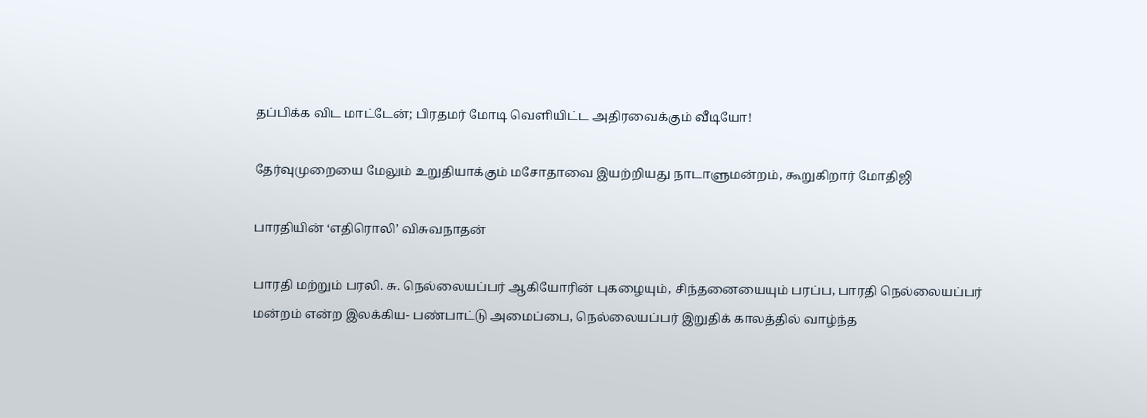தப்பிக்க விட மாட்டேன்; பிரதமர் மோடி வெளியிட்ட அதிரவைக்கும் வீடியோ!

தேர்வுமுறையை மேலும் உறுதியாக்கும் மசோதாவை இயற்றியது நாடாளுமன்றம், கூறுகிறார் மோதிஜி

பாரதியின் ‘எதிரொலி’ விசுவநாதன்

பாரதி மற்றும் பரலி. சு. நெல்லையப்பர் ஆகியோரின் புகழையும், சிந்தனையையும் பரப்ப, பாரதி நெல்லையப்பர் மன்றம் என்ற இலக்கிய- பண்பாட்டு அமைப்பை, நெல்லையப்பர் இறுதிக் காலத்தில் வாழ்ந்த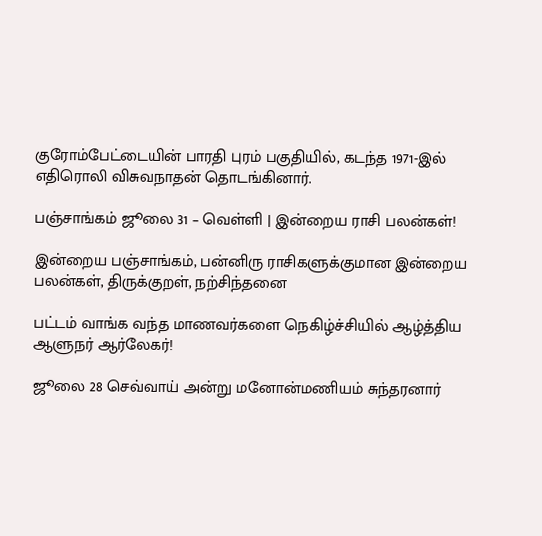குரோம்பேட்டையின் பாரதி புரம் பகுதியில், கடந்த 1971-இல் எதிரொலி விசுவநாதன் தொடங்கினார்.

பஞ்சாங்கம் ஜூலை 31 – வெள்ளி | இன்றைய ராசி பலன்கள்!

இன்றைய பஞ்சாங்கம், பன்னிரு ராசிகளுக்குமான இன்றைய பலன்கள், திருக்குறள், நற்சிந்தனை

பட்டம் வாங்க வந்த மாணவர்களை நெகிழ்ச்சியில் ஆழ்த்திய ஆளுநர் ஆர்லேகர்!

ஜூலை 28 செவ்வாய் அன்று மனோன்மணியம் சுந்தரனார்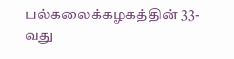பல்கலைக்கழகத்தின் 33-வது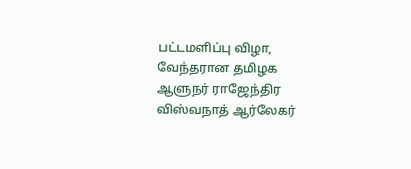பட்டமளிப்பு விழா, வேந்தரான தமிழக ஆளுநர் ராஜேந்திர விஸ்வநாத் ஆர்லேகர்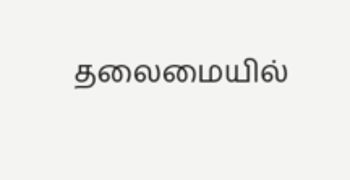தலைமையில்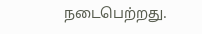நடைபெற்றது.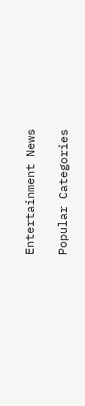Entertainment News

Popular Categories